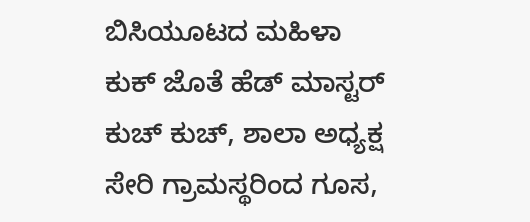ಬಿಸಿಯೂಟದ ಮಹಿಳಾ ಕುಕ್ ಜೊತೆ ಹೆಡ್ ಮಾಸ್ಟರ್ ಕುಚ್ ಕುಚ್, ಶಾಲಾ ಅಧ್ಯಕ್ಷ ಸೇರಿ ಗ್ರಾಮಸ್ಥರಿಂದ ಗೂಸ,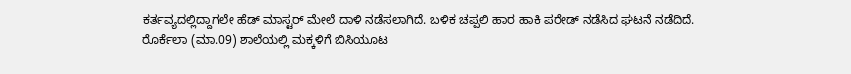ಕರ್ತವ್ಯದಲ್ಲಿದ್ದಾಗಲೇ ಹೆಡ್ ಮಾಸ್ಟರ್ ಮೇಲೆ ದಾಳಿ ನಡೆಸಲಾಗಿದೆ. ಬಳಿಕ ಚಪ್ಪಲಿ ಹಾರ ಹಾಕಿ ಪರೇಡ್ ನಡೆಸಿದ ಘಟನೆ ನಡೆದಿದೆ.
ರೊರ್ಕೆಲಾ (ಮಾ.09) ಶಾಲೆಯಲ್ಲಿ ಮಕ್ಕಳಿಗೆ ಬಿಸಿಯೂಟ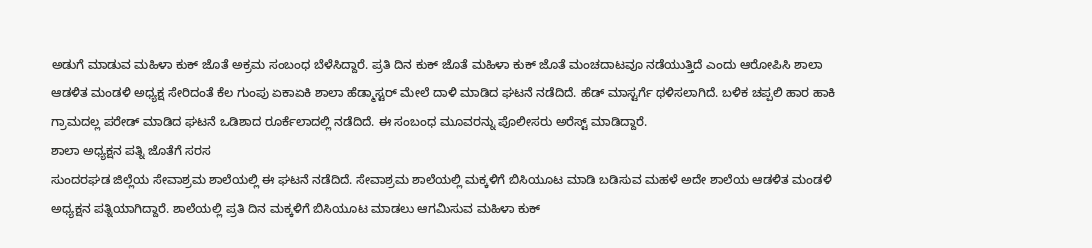ಅಡುಗೆ ಮಾಡುವ ಮಹಿಳಾ ಕುಕ್ ಜೊತೆ ಅಕ್ರಮ ಸಂಬಂಧ ಬೆಳೆಸಿದ್ದಾರೆ. ಪ್ರತಿ ದಿನ ಕುಕ್ ಜೊತೆ ಮಹಿಳಾ ಕುಕ್ ಜೊತೆ ಮಂಚದಾಟವೂ ನಡೆಯುತ್ತಿದೆ ಎಂದು ಆರೋಪಿಸಿ ಶಾಲಾ ಆಡಳಿತ ಮಂಡಳಿ ಅಧ್ಯಕ್ಷ ಸೇರಿದಂತೆ ಕೆಲ ಗುಂಪು ಏಕಾಏಕಿ ಶಾಲಾ ಹೆಡ್ಮಾಸ್ಟರ್ ಮೇಲೆ ದಾಳಿ ಮಾಡಿದ ಘಟನೆ ನಡೆದಿದೆ. ಹೆಡ್ ಮಾಸ್ಟರ್ಗೆ ಥಳಿಸಲಾಗಿದೆ. ಬಳಿಕ ಚಪ್ಪಲಿ ಹಾರ ಹಾಕಿ ಗ್ರಾಮದಲ್ಲ ಪರೇಡ್ ಮಾಡಿದ ಘಟನೆ ಒಡಿಶಾದ ರೂರ್ಕೆಲಾದಲ್ಲಿ ನಡೆದಿದೆ. ಈ ಸಂಬಂಧ ಮೂವರನ್ನು ಪೊಲೀಸರು ಅರೆಸ್ಟ್ ಮಾಡಿದ್ದಾರೆ.
ಶಾಲಾ ಅಧ್ಯಕ್ಷನ ಪತ್ನಿ ಜೊತೆಗೆ ಸರಸ
ಸುಂದರಘಡ ಜಿಲ್ಲೆಯ ಸೇವಾಶ್ರಮ ಶಾಲೆಯಲ್ಲಿ ಈ ಘಟನೆ ನಡೆದಿದೆ. ಸೇವಾಶ್ರಮ ಶಾಲೆಯಲ್ಲಿ ಮಕ್ಕಳಿಗೆ ಬಿಸಿಯೂಟ ಮಾಡಿ ಬಡಿಸುವ ಮಹಳೆ ಅದೇ ಶಾಲೆಯ ಆಡಳಿತ ಮಂಡಳಿ ಅಧ್ಯಕ್ಷನ ಪತ್ನಿಯಾಗಿದ್ದಾರೆ. ಶಾಲೆಯಲ್ಲಿ ಪ್ರತಿ ದಿನ ಮಕ್ಕಳಿಗೆ ಬಿಸಿಯೂಟ ಮಾಡಲು ಆಗಮಿಸುವ ಮಹಿಳಾ ಕುಕ್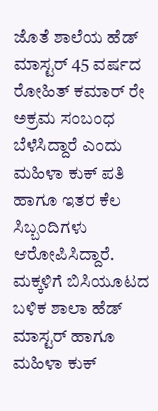ಜೊತೆ ಶಾಲೆಯ ಹೆಡ್ ಮಾಸ್ಟರ್ 45 ವರ್ಷದ ರೋಹಿತ್ ಕಮಾರ್ ರೇ ಅಕ್ರಮ ಸಂಬಂಧ ಬೆಳೆಸಿದ್ದಾರೆ ಎಂದು ಮಹಿಳಾ ಕುಕ್ ಪತಿ ಹಾಗೂ ಇತರ ಕೆಲ ಸಿಬ್ಬಂದಿಗಳು ಆರೋಪಿಸಿದ್ದಾರೆ.
ಮಕ್ಕಳಿಗೆ ಬಿಸಿಯೂಟದ ಬಳಿಕ ಶಾಲಾ ಹೆಡ್ ಮಾಸ್ಟರ್ ಹಾಗೂ ಮಹಿಳಾ ಕುಕ್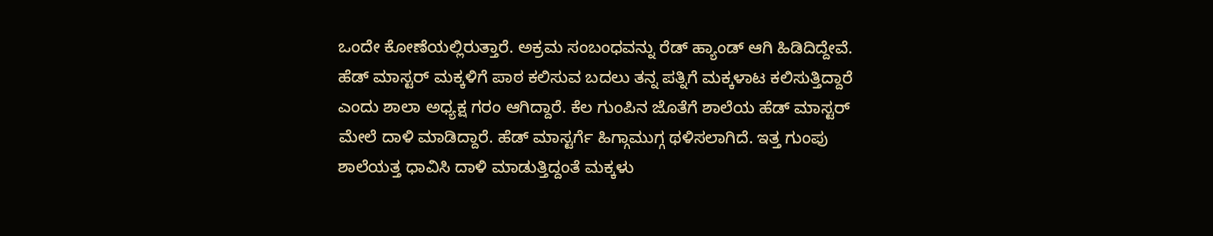ಒಂದೇ ಕೋಣೆಯಲ್ಲಿರುತ್ತಾರೆ. ಅಕ್ರಮ ಸಂಬಂಧವನ್ನು ರೆಡ್ ಹ್ಯಾಂಡ್ ಆಗಿ ಹಿಡಿದಿದ್ದೇವೆ. ಹೆಡ್ ಮಾಸ್ಟರ್ ಮಕ್ಕಳಿಗೆ ಪಾಠ ಕಲಿಸುವ ಬದಲು ತನ್ನ ಪತ್ನಿಗೆ ಮಕ್ಕಳಾಟ ಕಲಿಸುತ್ತಿದ್ದಾರೆ ಎಂದು ಶಾಲಾ ಅಧ್ಯಕ್ಷ ಗರಂ ಆಗಿದ್ದಾರೆ. ಕೆಲ ಗುಂಪಿನ ಜೊತೆಗೆ ಶಾಲೆಯ ಹೆಡ್ ಮಾಸ್ಟರ್ ಮೇಲೆ ದಾಳಿ ಮಾಡಿದ್ದಾರೆ. ಹೆಡ್ ಮಾಸ್ಟರ್ಗೆ ಹಿಗ್ಗಾಮುಗ್ಗ ಥಳಿಸಲಾಗಿದೆ. ಇತ್ತ ಗುಂಪು ಶಾಲೆಯತ್ತ ಧಾವಿಸಿ ದಾಳಿ ಮಾಡುತ್ತಿದ್ದಂತೆ ಮಕ್ಕಳು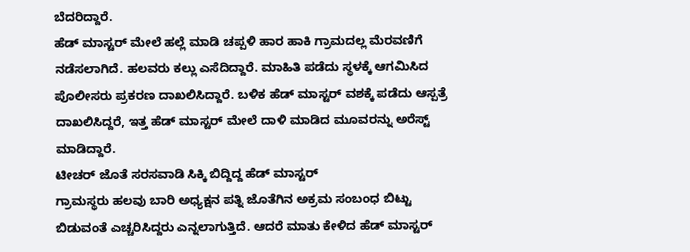ಬೆದರಿದ್ದಾರೆ.
ಹೆಡ್ ಮಾಸ್ಟರ್ ಮೇಲೆ ಹಲ್ಲೆ ಮಾಡಿ ಚಪ್ಪಳಿ ಹಾರ ಹಾಕಿ ಗ್ರಾಮದಲ್ಲ ಮೆರವಣಿಗೆ ನಡೆಸಲಾಗಿದೆ. ಹಲವರು ಕಲ್ಲು ಎಸೆದಿದ್ದಾರೆ. ಮಾಹಿತಿ ಪಡೆದು ಸ್ಥಳಕ್ಕೆ ಆಗಮಿಸಿದ ಪೊಲೀಸರು ಪ್ರಕರಣ ದಾಖಲಿಸಿದ್ದಾರೆ. ಬಳಿಕ ಹೆಡ್ ಮಾಸ್ಟರ್ ವಶಕ್ಕೆ ಪಡೆದು ಆಸ್ಪತ್ರೆ ದಾಖಲಿಸಿದ್ದರೆ, ಇತ್ತ ಹೆಡ್ ಮಾಸ್ಟರ್ ಮೇಲೆ ದಾಳಿ ಮಾಡಿದ ಮೂವರನ್ನು ಅರೆಸ್ಟ್ ಮಾಡಿದ್ದಾರೆ.
ಟೀಚರ್ ಜೊತೆ ಸರಸವಾಡಿ ಸಿಕ್ಕಿ ಬಿದ್ದಿದ್ದ ಹೆಡ್ ಮಾಸ್ಟರ್
ಗ್ರಾಮಸ್ಥರು ಹಲವು ಬಾರಿ ಅಧ್ಯಕ್ಷನ ಪತ್ನಿ ಜೊತೆಗಿನ ಅಕ್ರಮ ಸಂಬಂಧ ಬಿಟ್ಟು ಬಿಡುವಂತೆ ಎಚ್ಚರಿಸಿದ್ದರು ಎನ್ನಲಾಗುತ್ತಿದೆ. ಆದರೆ ಮಾತು ಕೇಳಿದ ಹೆಡ್ ಮಾಸ್ಟರ್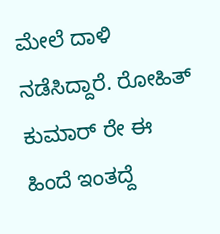ಮೇಲೆ ದಾಳಿ ನಡೆಸಿದ್ದಾರೆ. ರೋಹಿತ್ ಕುಮಾರ್ ರೇ ಈ ಹಿಂದೆ ಇಂತದ್ದೆ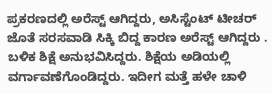ಪ್ರಕರಣದಲ್ಲಿ ಅರೆಸ್ಟ್ ಆಗಿದ್ದರು, ಅಸಿಸ್ಟೆಂಟ್ ಟೀಚರ್ ಜೊತೆ ಸರಸವಾಡಿ ಸಿಕ್ಕಿ ಬಿದ್ದ ಕಾರಣ ಅರೆಸ್ಟ್ ಆಗಿದ್ದರು . ಬಳಿಕ ಶಿಕ್ಷೆ ಅನುಭವಿಸಿದ್ದರು. ಶಿಕ್ಷೆಯ ಅಡಿಯಲ್ಲಿ ವರ್ಗಾವಣೆಗೊಂಡಿದ್ದರು. ಇದೀಗ ಮತ್ತೆ ಹಳೇ ಚಾಳಿ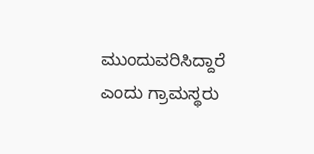ಮುಂದುವರಿಸಿದ್ದಾರೆ ಎಂದು ಗ್ರಾಮಸ್ಥರು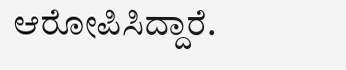ಆರೋಪಿಸಿದ್ದಾರೆ.